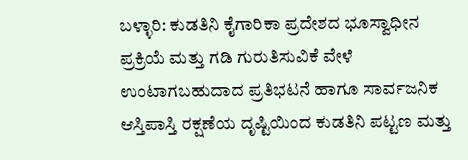ಬಳ್ಳಾರಿ: ಕುಡತಿನಿ ಕೈಗಾರಿಕಾ ಪ್ರದೇಶದ ಭೂಸ್ವಾಧೀನ ಪ್ರಕ್ರಿಯೆ ಮತ್ತು ಗಡಿ ಗುರುತಿಸುವಿಕೆ ವೇಳೆ ಉಂಟಾಗಬಹುದಾದ ಪ್ರತಿಭಟನೆ ಹಾಗೂ ಸಾರ್ವಜನಿಕ ಆಸ್ತಿಪಾಸ್ತಿ ರಕ್ಷಣೆಯ ದೃಷ್ಟಿಯಿಂದ ಕುಡತಿನಿ ಪಟ್ಟಣ ಮತ್ತು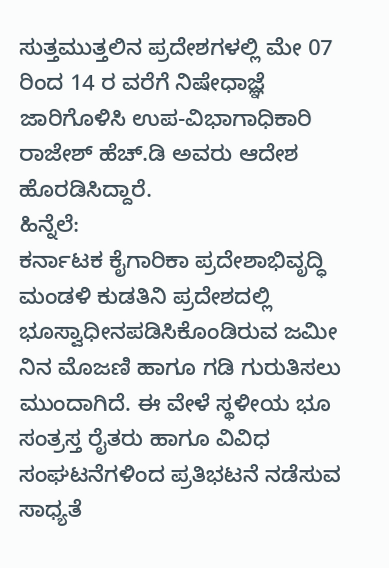ಸುತ್ತಮುತ್ತಲಿನ ಪ್ರದೇಶಗಳಲ್ಲಿ ಮೇ 07 ರಿಂದ 14 ರ ವರೆಗೆ ನಿಷೇಧಾಜ್ಞೆ ಜಾರಿಗೊಳಿಸಿ ಉಪ-ವಿಭಾಗಾಧಿಕಾರಿ ರಾಜೇಶ್ ಹೆಚ್.ಡಿ ಅವರು ಆದೇಶ ಹೊರಡಿಸಿದ್ದಾರೆ.
ಹಿನ್ನೆಲೆ:
ಕರ್ನಾಟಕ ಕೈಗಾರಿಕಾ ಪ್ರದೇಶಾಭಿವೃದ್ಧಿ ಮಂಡಳಿ ಕುಡತಿನಿ ಪ್ರದೇಶದಲ್ಲಿ ಭೂಸ್ವಾಧೀನಪಡಿಸಿಕೊಂಡಿರುವ ಜಮೀ ನಿನ ಮೊಜಣಿ ಹಾಗೂ ಗಡಿ ಗುರುತಿಸಲು ಮುಂದಾಗಿದೆ. ಈ ವೇಳೆ ಸ್ಥಳೀಯ ಭೂ ಸಂತ್ರಸ್ತ ರೈತರು ಹಾಗೂ ವಿವಿಧ ಸಂಘಟನೆಗಳಿಂದ ಪ್ರತಿಭಟನೆ ನಡೆಸುವ ಸಾಧ್ಯತೆ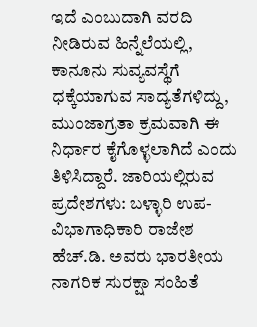ಇದೆ ಎಂಬುದಾಗಿ ವರದಿ ನೀಡಿರುವ ಹಿನ್ನೆಲೆಯಲ್ಲಿ, ಕಾನೂನು ಸುವ್ಯವಸ್ಥೆಗೆ ಧಕ್ಕೆಯಾಗುವ ಸಾದ್ಯತೆಗಳಿದ್ದು, ಮುಂಜಾಗ್ರತಾ ಕ್ರಮವಾಗಿ ಈ ನಿರ್ಧಾರ ಕೈಗೊಳ್ಳಲಾಗಿದೆ ಎಂದು ತಿಳಿಸಿದ್ದಾರೆ. ಜಾರಿಯಲ್ಲಿರುವ ಪ್ರದೇಶಗಳು: ಬಳ್ಳಾರಿ ಉಪ-ವಿಭಾಗಾಧಿಕಾರಿ ರಾಜೇಶ ಹೆಚ್.ಡಿ. ಅವರು ಭಾರತೀಯ ನಾಗರಿಕ ಸುರಕ್ಷಾ ಸಂಹಿತೆ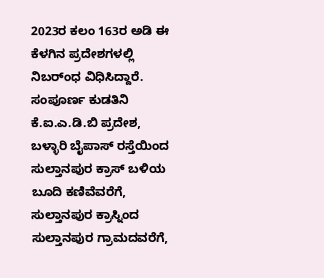2023ರ ಕಲಂ 163ರ ಅಡಿ ಈ ಕೆಳಗಿನ ಪ್ರದೇಶಗಳಲ್ಲಿ ನಿಬರ್ಂಧ ವಿಧಿಸಿದ್ದಾರೆ. ಸಂಪೂರ್ಣ ಕುಡತಿನಿ ಕೆ.ಐ.ಎ.ಡಿ.ಬಿ ಪ್ರದೇಶ, ಬಳ್ಳಾರಿ ಬೈಪಾಸ್ ರಸ್ತೆಯಿಂದ ಸುಲ್ತಾನಪುರ ಕ್ರಾಸ್ ಬಳಿಯ ಬೂದಿ ಕಣಿವೆವರೆಗೆ, ಸುಲ್ತಾನಪುರ ಕ್ರಾಸ್ನಿಂದ ಸುಲ್ತಾನಪುರ ಗ್ರಾಮದವರೆಗೆ,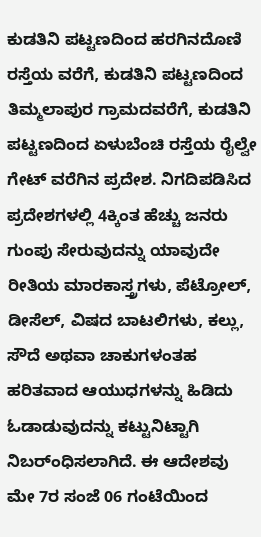ಕುಡತಿನಿ ಪಟ್ಟಣದಿಂದ ಹರಗಿನದೊಣಿ ರಸ್ತೆಯ ವರೆಗೆ, ಕುಡತಿನಿ ಪಟ್ಟಣದಿಂದ ತಿಮ್ಮಲಾಪುರ ಗ್ರಾಮದವರೆಗೆ, ಕುಡತಿನಿ ಪಟ್ಟಣದಿಂದ ಏಳುಬೆಂಚಿ ರಸ್ತೆಯ ರೈಲ್ವೇ ಗೇಟ್ ವರೆಗಿನ ಪ್ರದೇಶ. ನಿಗದಿಪಡಿಸಿದ ಪ್ರದೇಶಗಳಲ್ಲಿ 4ಕ್ಕಿಂತ ಹೆಚ್ಚು ಜನರು ಗುಂಪು ಸೇರುವುದನ್ನು ಯಾವುದೇ ರೀತಿಯ ಮಾರಕಾಸ್ತ್ರಗಳು, ಪೆಟ್ರೋಲ್, ಡೀಸೆಲ್, ವಿಷದ ಬಾಟಲಿಗಳು, ಕಲ್ಲು, ಸೌದೆ ಅಥವಾ ಚಾಕುಗಳಂತಹ ಹರಿತವಾದ ಆಯುಧಗಳನ್ನು ಹಿಡಿದು ಓಡಾಡುವುದನ್ನು ಕಟ್ಟುನಿಟ್ಟಾಗಿ ನಿಬರ್ಂಧಿಸಲಾಗಿದೆ. ಈ ಆದೇಶವು ಮೇ 7ರ ಸಂಜೆ 06 ಗಂಟೆಯಿಂದ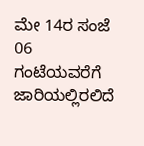ಮೇ 14ರ ಸಂಜೆ 06 ಗಂಟೆಯವರೆಗೆ ಜಾರಿಯಲ್ಲಿರಲಿದೆ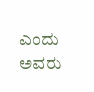ಎಂದು ಅವರು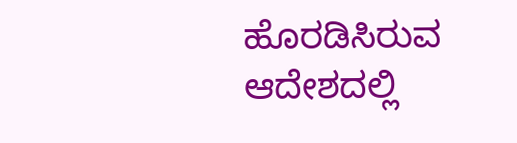ಹೊರಡಿಸಿರುವ ಆದೇಶದಲ್ಲಿ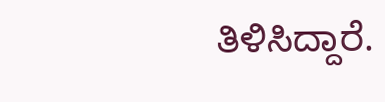ತಿಳಿಸಿದ್ದಾರೆ.